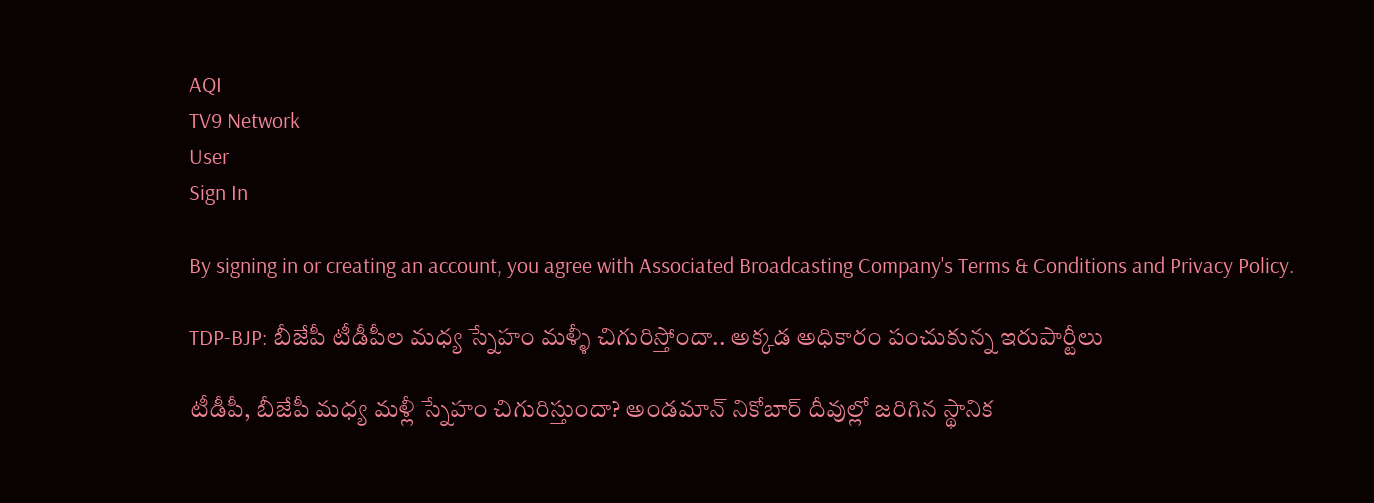AQI
TV9 Network
User
Sign In

By signing in or creating an account, you agree with Associated Broadcasting Company's Terms & Conditions and Privacy Policy.

TDP-BJP: బీజేపీ టీడీపీల మధ్య స్నేహం మళ్ళీ చిగురిస్తోందా.. అక్కడ అధికారం పంచుకున్న ఇరుపార్టీలు

టీడీపీ, బీజేపీ మధ్య మళ్లీ స్నేహం చిగురిస్తుందా? అండమాన్‌ నికోబార్‌ దీవుల్లో జరిగిన స్థానిక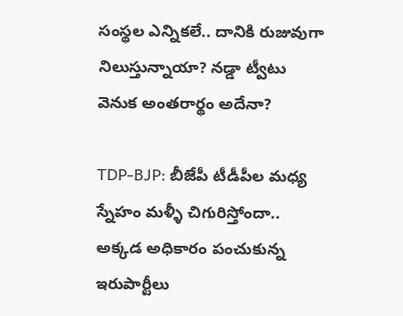సంస్థల ఎన్నికలే.. దానికి రుజువుగా నిలుస్తున్నాయా? నడ్డా ట్వీటు వెనుక అంతరార్థం అదేనా?

TDP-BJP: బీజేపీ టీడీపీల మధ్య స్నేహం మళ్ళీ చిగురిస్తోందా.. అక్కడ అధికారం పంచుకున్న ఇరుపార్టీలు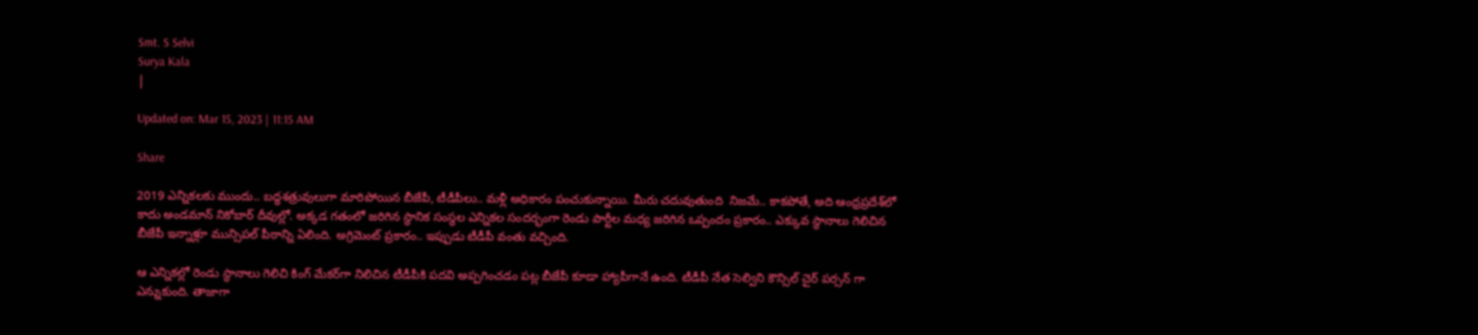Smt. S Selvi
Surya Kala
|

Updated on: Mar 15, 2023 | 11:15 AM

Share

2019 ఎన్నికలకు ముందు.. బద్ధశత్రువులుగా మారిపోయిన బీజేపీ, టీడీపీలు.. మళ్లీ అధికారం పంచుకున్నాయి. మీరు చదువుతుంది  నిజమే.. కాకపోతే, అది ఆంధ్రప్రదేశ్‌లో కాదు అండమాన్‌ నికోబార్‌ దీవుల్లో. అక్కడ గతంలో జరిగిన స్థానిక సంస్థల ఎన్నికల సందర్భంగా రెండు పార్టీల మధ్య జరిగిన ఒప్పందం ప్రకారం.. ఎక్కువ స్థానాలు గెలిచిన బీజేపీ ఇన్నాళ్లూ మున్సిపల్‌ పీఠాన్ని ఏలింది. అగ్రిమెంట్‌ ప్రకారం.. ఇప్పుడు టీడీపీ వంతు వచ్చింది.

ఆ ఎన్నికల్లో రెండు స్థానాలు గెలిచి కింగ్‌ మేకర్‌గా నిలిచిన టీడీపీకి పదవి అప్పగించడం పట్ల బీజేపీ కూడా హ్యాపీగానే ఉంది. టీడీపీ నేత సెల్విని కౌన్సిల్ చైర్ పర్సన్ గా ఎన్నుకుంది. తాజాగా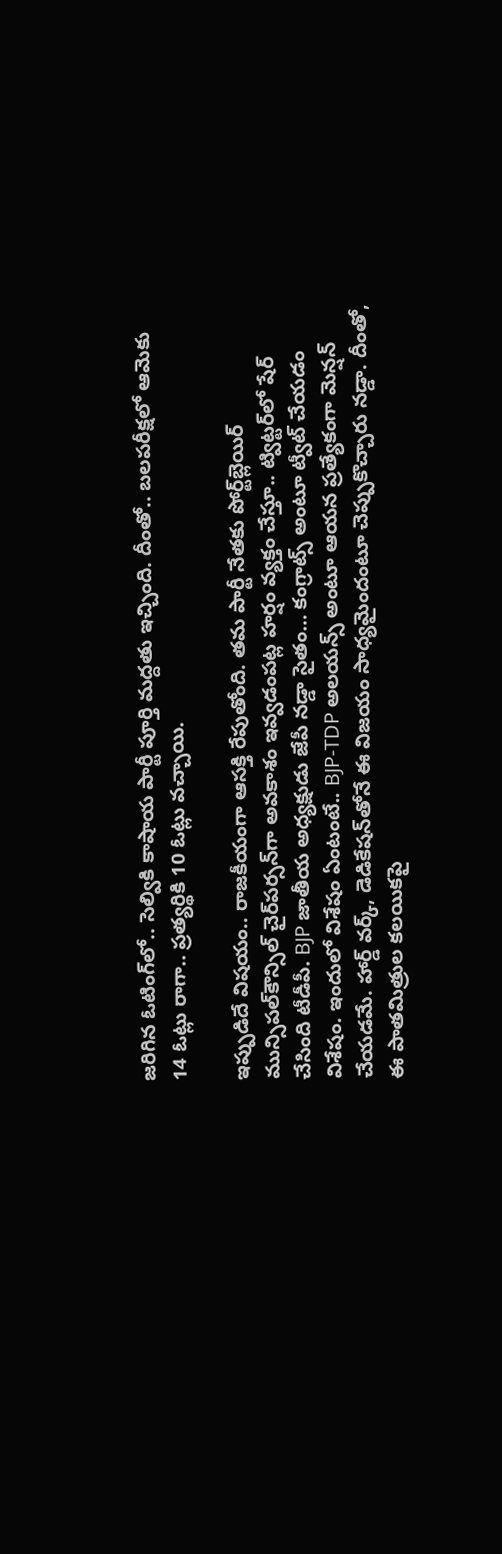జరిగిన ఓటింగ్‌లో.. సెల్వికి కాషాయ పార్టీ పూర్తి మద్దతు ఇచ్చింది. దీంతో.. బలపరీక్షలో ఆమెకు 14 ఓట్లు రాగా.. ప్రత్యర్థికి 10 ఓట్లు వచ్చాయి.

ఇప్పుడిదే విషయం.. రాజకీయంగా ఆసక్తి రేపుతోంది. తమ పార్టీ నేతకు పోర్ట్‌బ్లెయిర్‌ మున్సిపల్‌కౌన్సిల్‌ చైర్‌పర్సన్‌గా అవకాశం ఇవ్వడంపట్ల హర్షం వ్యక్తం చేస్తూ.. ట్విట్టర్‌లో షేర్‌ చేసింది టీడీపీ. BJP జాతీయ అధ్యక్షుడు జేపీ నడ్డా సైతం… కంగ్రాట్స్‌ అంటూ ట్వీట్‌ చేయడం విశేషం. ఇందులో విశేషం ఏంటంటే.. BJP-TDP అలయన్స్ అంటూ ఆయన ప్రత్యేకంగా మెన్షన్‌ చేయడమే. హార్డ్‌ వర్క్‌, డెడికేషన్‌తోనే ఈ విజయం సాధ్యమైందంటూ చెప్పుకొచ్చారు నడ్డా. దీంతో, ఈ పాతమిత్రుల కలయికపై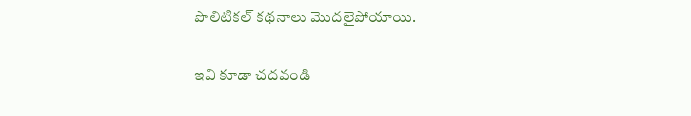పొలిటికల్‌ కథనాలు మొదలైపోయాయి.

ఇవి కూడా చదవండి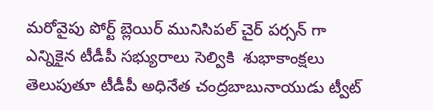మరోవైపు పోర్ట్ బ్లెయిర్ మునిసిపల్ చైర్ పర్సన్ గా ఎన్నికైన టీడీపీ సభ్యురాలు సెల్వికి  శుభాకాంక్షలు తెలుపుతూ టీడీపీ అధినేత చంద్రబాబునాయుడు ట్వీట్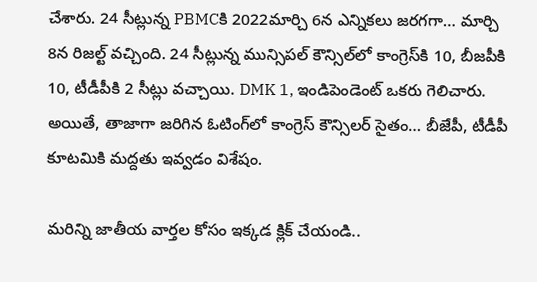చేశారు. 24 సీట్లున్న PBMCకి 2022మార్చి 6న ఎన్నికలు జరగగా… మార్చి 8న రిజల్ట్‌ వచ్చింది. 24 సీట్లున్న మున్సిపల్ కౌన్సిల్‌లో కాంగ్రెస్‌కి 10, బీజపీకి 10, టీడీపీకి 2 సీట్లు వచ్చాయి. DMK 1, ఇండిపెండెంట్ ఒకరు గెలిచారు. అయితే, తాజాగా జరిగిన ఓటింగ్‌లో కాంగ్రెస్‌ కౌన్సిలర్‌ సైతం… బీజేపీ, టీడీపీ కూటమికి మద్దతు ఇవ్వడం విశేషం.

మరిన్ని జాతీయ వార్తల కోసం ఇక్కడ క్లిక్ చేయండి..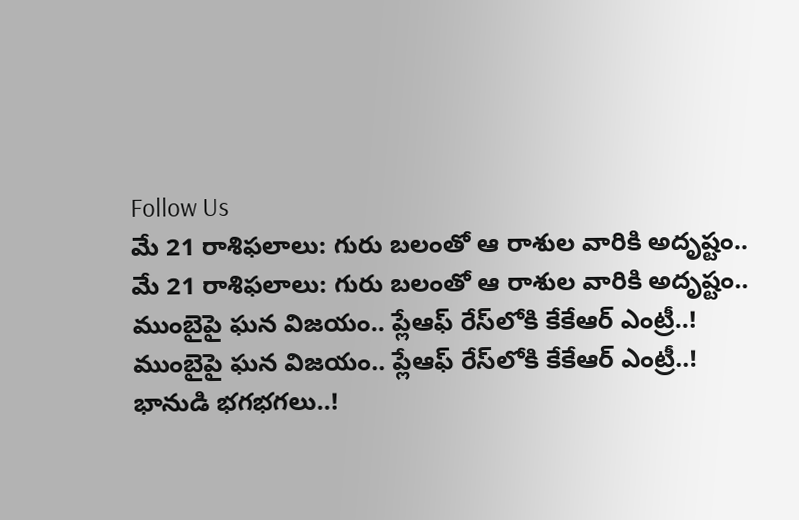Follow Us
మే 21 రాశిఫలాలు: గురు బలంతో ఆ రాశుల వారికి అదృష్టం..
మే 21 రాశిఫలాలు: గురు బలంతో ఆ రాశుల వారికి అదృష్టం..
ముంబైపై ఘన విజయం.. ప్లేఆఫ్ రేస్‌లోకి కేకేఆర్ ఎంట్రీ..!
ముంబైపై ఘన విజయం.. ప్లేఆఫ్ రేస్‌లోకి కేకేఆర్ ఎంట్రీ..!
భానుడి భగభగలు..!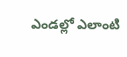ఎండల్లో ఎలాంటి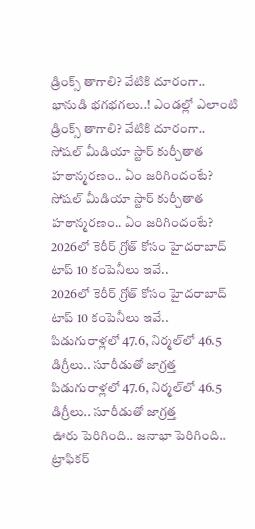డ్రింక్స్ తాగాలి? వేటికి దూరంగా..
భానుడి భగభగలు..! ఎండల్లో ఎలాంటి డ్రింక్స్ తాగాలి? వేటికి దూరంగా..
సోషల్ మీడియా స్టార్ కుర్చీతాత హఠాన్మరణం.. ఏం జరిగిందంటే?
సోషల్ మీడియా స్టార్ కుర్చీతాత హఠాన్మరణం.. ఏం జరిగిందంటే?
2026లో కెరీర్ గ్రోత్ కోసం హైదరాబాద్ టాప్ 10 కంపెనీలు ఇవే..
2026లో కెరీర్ గ్రోత్ కోసం హైదరాబాద్ టాప్ 10 కంపెనీలు ఇవే..
పిడుగురాళ్లలో 47.6, నిర్మల్‌లో 46.5 డిగ్రీలు.. సూరీడుతో జాగ్రత్త
పిడుగురాళ్లలో 47.6, నిర్మల్‌లో 46.5 డిగ్రీలు.. సూరీడుతో జాగ్రత్త
ఊరు పెరిగింది.. జనాభా పెరిగింది.. ట్రాఫికర్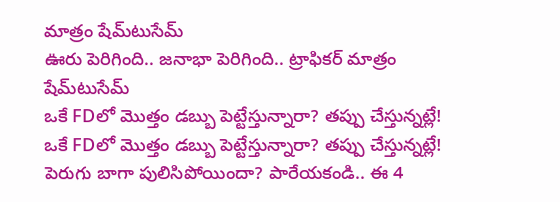మాత్రం షేమ్‌టుసేమ్
ఊరు పెరిగింది.. జనాభా పెరిగింది.. ట్రాఫికర్ మాత్రం షేమ్‌టుసేమ్
ఒకే FDలో మొత్తం డబ్బు పెట్టేస్తున్నారా? తప్పు చేస్తున్నట్లే!
ఒకే FDలో మొత్తం డబ్బు పెట్టేస్తున్నారా? తప్పు చేస్తున్నట్లే!
పెరుగు బాగా పులిసిపోయిందా? పారేయకండి.. ఈ 4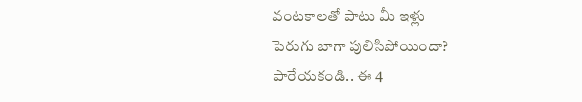వంటకాలతో పాటు మీ ఇళ్లు
పెరుగు బాగా పులిసిపోయిందా? పారేయకండి.. ఈ 4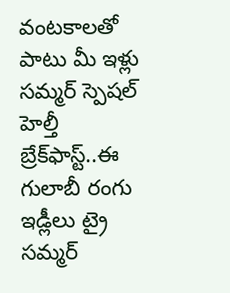వంటకాలతో పాటు మీ ఇళ్లు
సమ్మర్‌ స్పెషల్ హెల్తీ బ్రేక్‌ఫాస్ట్‌..ఈ గులాబీ రంగు ఇడ్లీలు ట్రై
సమ్మర్‌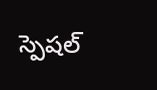స్పెషల్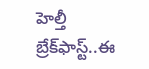హెల్తీ బ్రేక్‌ఫాస్ట్‌..ఈ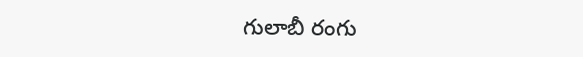గులాబీ రంగు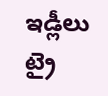ఇడ్లీలు ట్రై